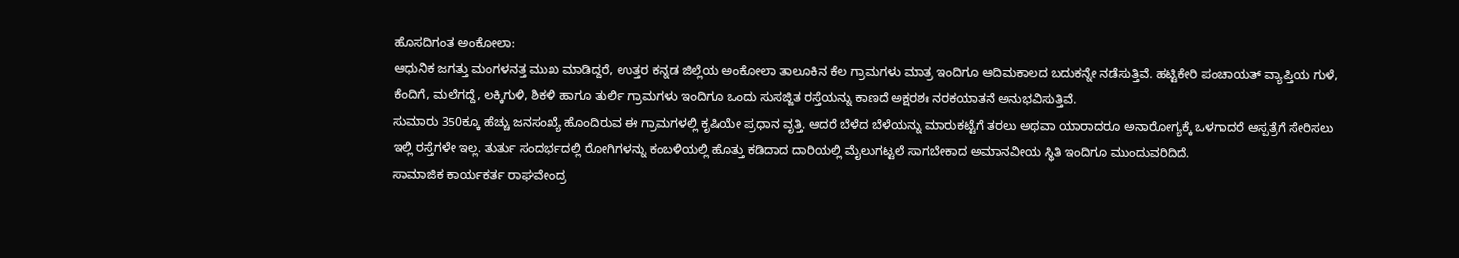ಹೊಸದಿಗಂತ ಅಂಕೋಲಾ:
ಆಧುನಿಕ ಜಗತ್ತು ಮಂಗಳನತ್ತ ಮುಖ ಮಾಡಿದ್ದರೆ, ಉತ್ತರ ಕನ್ನಡ ಜಿಲ್ಲೆಯ ಅಂಕೋಲಾ ತಾಲೂಕಿನ ಕೆಲ ಗ್ರಾಮಗಳು ಮಾತ್ರ ಇಂದಿಗೂ ಆದಿಮಕಾಲದ ಬದುಕನ್ನೇ ನಡೆಸುತ್ತಿವೆ. ಹಟ್ಟಿಕೇರಿ ಪಂಚಾಯತ್ ವ್ಯಾಪ್ತಿಯ ಗುಳೆ, ಕೆಂದಿಗೆ, ಮಲೆಗದ್ದೆ, ಲಕ್ಕಿಗುಳಿ, ಶಿಕಳಿ ಹಾಗೂ ತುರ್ಲಿ ಗ್ರಾಮಗಳು ಇಂದಿಗೂ ಒಂದು ಸುಸಜ್ಜಿತ ರಸ್ತೆಯನ್ನು ಕಾಣದೆ ಅಕ್ಷರಶಃ ನರಕಯಾತನೆ ಅನುಭವಿಸುತ್ತಿವೆ.
ಸುಮಾರು 350ಕ್ಕೂ ಹೆಚ್ಚು ಜನಸಂಖ್ಯೆ ಹೊಂದಿರುವ ಈ ಗ್ರಾಮಗಳಲ್ಲಿ ಕೃಷಿಯೇ ಪ್ರಧಾನ ವೃತ್ತಿ. ಆದರೆ ಬೆಳೆದ ಬೆಳೆಯನ್ನು ಮಾರುಕಟ್ಟೆಗೆ ತರಲು ಅಥವಾ ಯಾರಾದರೂ ಅನಾರೋಗ್ಯಕ್ಕೆ ಒಳಗಾದರೆ ಆಸ್ಪತ್ರೆಗೆ ಸೇರಿಸಲು ಇಲ್ಲಿ ರಸ್ತೆಗಳೇ ಇಲ್ಲ. ತುರ್ತು ಸಂದರ್ಭದಲ್ಲಿ ರೋಗಿಗಳನ್ನು ಕಂಬಳಿಯಲ್ಲಿ ಹೊತ್ತು ಕಡಿದಾದ ದಾರಿಯಲ್ಲಿ ಮೈಲುಗಟ್ಟಲೆ ಸಾಗಬೇಕಾದ ಅಮಾನವೀಯ ಸ್ಥಿತಿ ಇಂದಿಗೂ ಮುಂದುವರಿದಿದೆ.
ಸಾಮಾಜಿಕ ಕಾರ್ಯಕರ್ತ ರಾಘವೇಂದ್ರ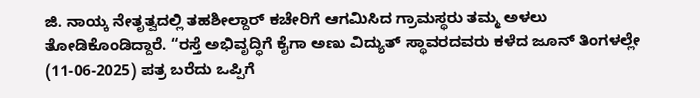ಜಿ. ನಾಯ್ಕ ನೇತೃತ್ವದಲ್ಲಿ ತಹಶೀಲ್ದಾರ್ ಕಚೇರಿಗೆ ಆಗಮಿಸಿದ ಗ್ರಾಮಸ್ಥರು ತಮ್ಮ ಅಳಲು ತೋಡಿಕೊಂಡಿದ್ದಾರೆ. “ರಸ್ತೆ ಅಭಿವೃದ್ಧಿಗೆ ಕೈಗಾ ಅಣು ವಿದ್ಯುತ್ ಸ್ಥಾವರದವರು ಕಳೆದ ಜೂನ್ ತಿಂಗಳಲ್ಲೇ (11-06-2025) ಪತ್ರ ಬರೆದು ಒಪ್ಪಿಗೆ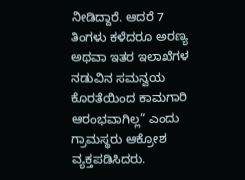ನೀಡಿದ್ದಾರೆ. ಆದರೆ 7 ತಿಂಗಳು ಕಳೆದರೂ ಅರಣ್ಯ ಅಥವಾ ಇತರ ಇಲಾಖೆಗಳ ನಡುವಿನ ಸಮನ್ವಯ ಕೊರತೆಯಿಂದ ಕಾಮಗಾರಿ ಆರಂಭವಾಗಿಲ್ಲ” ಎಂದು ಗ್ರಾಮಸ್ಥರು ಆಕ್ರೋಶ ವ್ಯಕ್ತಪಡಿಸಿದರು.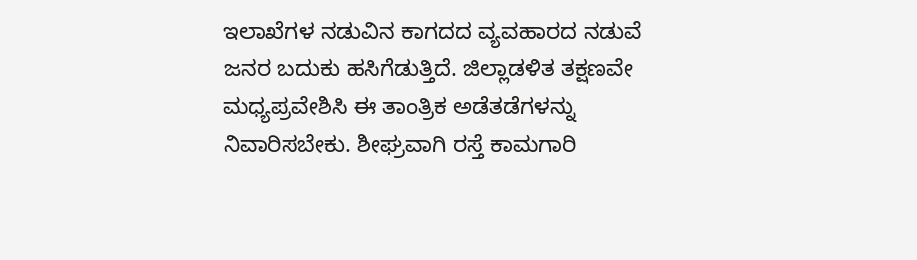ಇಲಾಖೆಗಳ ನಡುವಿನ ಕಾಗದದ ವ್ಯವಹಾರದ ನಡುವೆ ಜನರ ಬದುಕು ಹಸಿಗೆಡುತ್ತಿದೆ. ಜಿಲ್ಲಾಡಳಿತ ತಕ್ಷಣವೇ ಮಧ್ಯಪ್ರವೇಶಿಸಿ ಈ ತಾಂತ್ರಿಕ ಅಡೆತಡೆಗಳನ್ನು ನಿವಾರಿಸಬೇಕು. ಶೀಘ್ರವಾಗಿ ರಸ್ತೆ ಕಾಮಗಾರಿ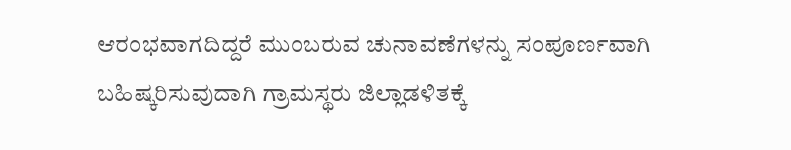ಆರಂಭವಾಗದಿದ್ದರೆ ಮುಂಬರುವ ಚುನಾವಣೆಗಳನ್ನು ಸಂಪೂರ್ಣವಾಗಿ ಬಹಿಷ್ಕರಿಸುವುದಾಗಿ ಗ್ರಾಮಸ್ಥರು ಜಿಲ್ಲಾಡಳಿತಕ್ಕೆ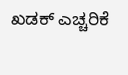ಖಡಕ್ ಎಚ್ಚರಿಕೆ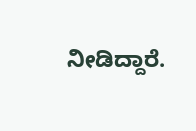ನೀಡಿದ್ದಾರೆ.